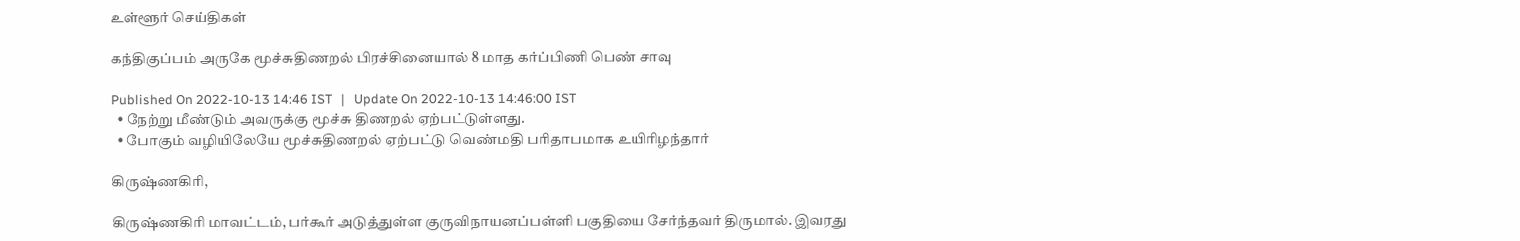உள்ளூர் செய்திகள்

கந்திகுப்பம் அருகே மூச்சுதிணறல் பிரச்சினையால் 8 மாத கர்ப்பிணி பெண் சாவு

Published On 2022-10-13 14:46 IST   |   Update On 2022-10-13 14:46:00 IST
  • நேற்று மீண்டும் அவருக்கு மூச்சு திணறல் ஏற்பட்டுள்ளது.
  • போகும் வழியிலேயே மூச்சுதிணறல் ஏற்பட்டு வெண்மதி பரிதாபமாக உயிரிழந்தார்

கிருஷ்ணகிரி,

கிருஷ்ணகிரி மாவட்டம், பர்கூர் அடுத்துள்ள குருவிநாயனப்பள்ளி பகுதியை சேர்ந்தவர் திருமால். இவரது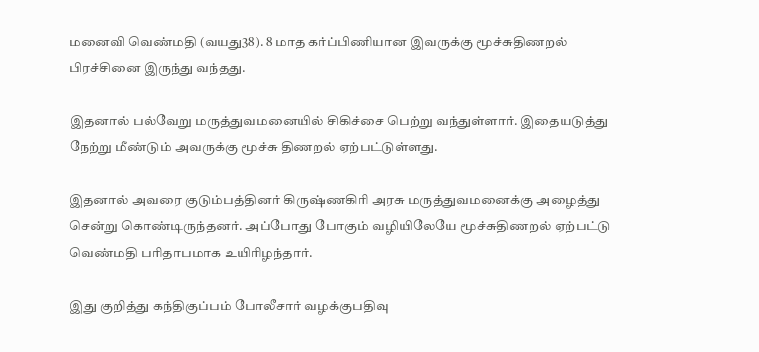மனைவி வெண்மதி (வயது38). 8 மாத கர்ப்பிணியான இவருக்கு மூச்சுதிணறல் பிரச்சினை இருந்து வந்தது.

இதனால் பல்வேறு மருத்துவமனையில் சிகிச்சை பெற்று வந்துள்ளார். இதையடுத்து நேற்று மீண்டும் அவருக்கு மூச்சு திணறல் ஏற்பட்டுள்ளது.

இதனால் அவரை குடும்பத்தினர் கிருஷ்ணகிரி அரசு மருத்துவமனைக்கு அழைத்து சென்று கொண்டிருந்தனர். அப்போது போகும் வழியிலேயே மூச்சுதிணறல் ஏற்பட்டு வெண்மதி பரிதாபமாக உயிரிழந்தார்.

இது குறித்து கந்திகுப்பம் போலீசார் வழக்குபதிவு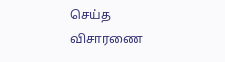செய்த விசாரணை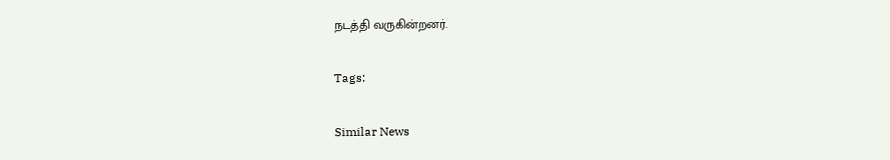நடத்தி வருகின்றனர்.

Tags:

Similar News